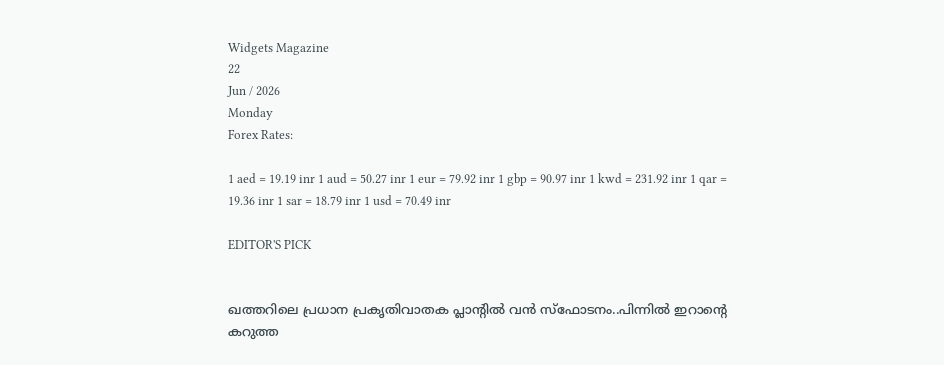Widgets Magazine
22
Jun / 2026
Monday
Forex Rates:

1 aed = 19.19 inr 1 aud = 50.27 inr 1 eur = 79.92 inr 1 gbp = 90.97 inr 1 kwd = 231.92 inr 1 qar = 19.36 inr 1 sar = 18.79 inr 1 usd = 70.49 inr

EDITOR'S PICK


ഖത്തറിലെ പ്രധാന പ്രകൃതിവാതക പ്ലാന്റിൽ വൻ സ്‌ഫോടനം..പിന്നിൽ ഇറാന്റെ കറുത്ത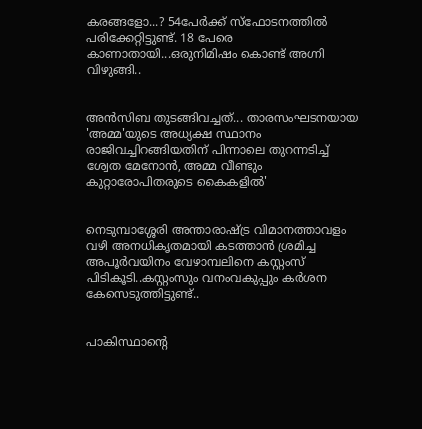കരങ്ങളോ...? 54പേർക്ക് സ്‌ഫോടനത്തിൽ പരിക്കേറ്റിട്ടുണ്ട്. 18 പേരെ കാണാതായി...ഒരുനിമിഷം കൊണ്ട് അഗ്നി വിഴുങ്ങി..


അൻസിബ തുടങ്ങിവച്ചത്... താരസംഘടനയായ 'അമ്മ'യുടെ അധ്യക്ഷ സ്ഥാനം രാജിവച്ചിറങ്ങിയതിന് പിന്നാലെ തുറന്നടിച്ച് ശ്വേത മേനോൻ, അമ്മ വീണ്ടും കുറ്റാരോപിതരുടെ കൈകളിൽ'


നെടുമ്പാശ്ശേരി അന്താരാഷ്ട്ര വിമാനത്താവളം വഴി അനധികൃതമായി കടത്താൻ ശ്രമിച്ച അപൂർവയിനം വേഴാമ്പലിനെ കസ്റ്റംസ് പിടികൂടി..കസ്റ്റംസും വനംവകുപ്പും കർശന കേസെടുത്തിട്ടുണ്ട്..


പാകിസ്ഥാന്റെ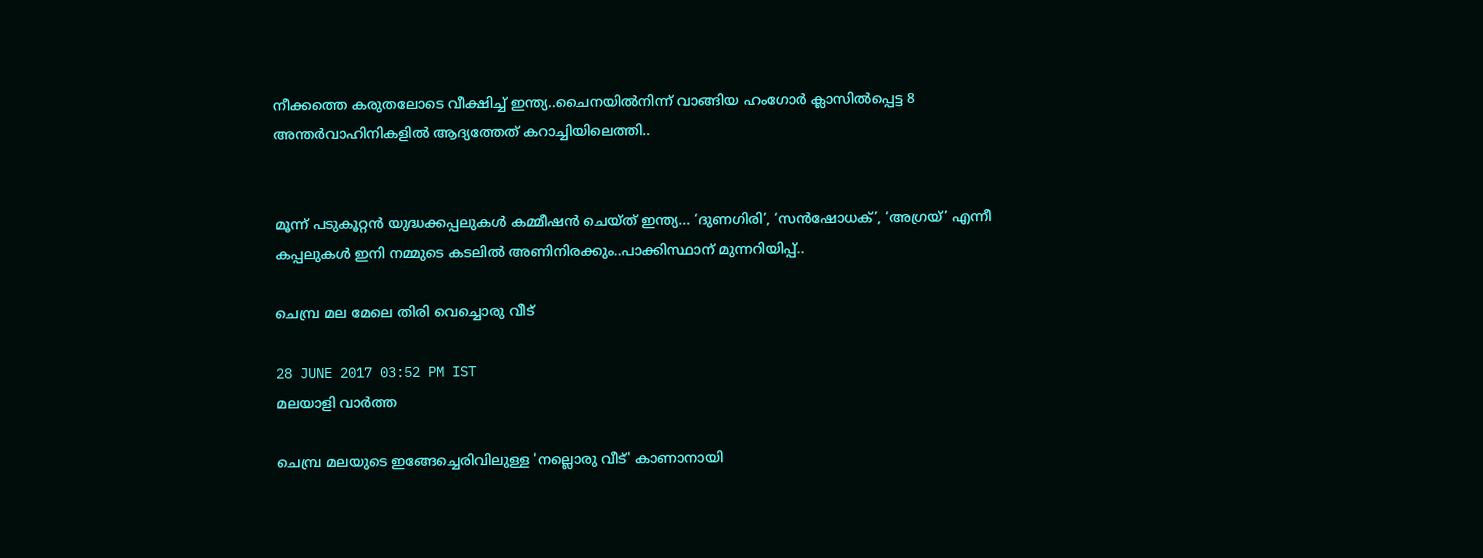നീക്കത്തെ കരുതലോടെ വീക്ഷിച്ച് ഇന്ത്യ..ചൈനയിൽനിന്ന് വാങ്ങിയ ഹംഗോർ ക്ലാസിൽപ്പെട്ട 8 അന്തർവാഹിനികളിൽ ആദ്യത്തേത് കറാച്ചിയിലെത്തി..


മൂന്ന് പടുകൂറ്റൻ യുദ്ധക്കപ്പലുകൾ കമ്മീഷൻ ചെയ്ത് ഇന്ത്യ... ‘ദുണഗിരി’, ‘സൻഷോധക്’, ‘അഗ്രയ്’ എന്നീ കപ്പലുകൾ ഇനി നമ്മുടെ കടലിൽ അണിനിരക്കും..പാക്കിസ്ഥാന് മുന്നറിയിപ്പ്..

ചെമ്പ്ര മല മേലെ തിരി വെച്ചൊരു വീട്

28 JUNE 2017 03:52 PM IST
മലയാളി വാര്‍ത്ത

ചെമ്പ്ര മലയുടെ ഇങ്ങേച്ചെരിവിലുള്ള 'നല്ലൊരു വീട്' കാണാനായി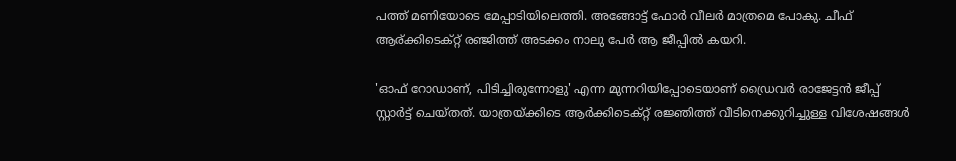പത്ത് മണിയോടെ മേപ്പാടിയിലെത്തി. അങ്ങോട്ട് ഫോര്‍ വീലര്‍ മാത്രമെ പോകു. ചീഫ് ആര്ക്കിടെക്റ്റ് രഞ്ജിത്ത് അടക്കം നാലു പേര്‍ ആ ജീപ്പില്‍ കയറി.

'ഓഫ് റോഡാണ്, പിടിച്ചിരുന്നോളു' എന്ന മുന്നറിയിപ്പോടെയാണ് ഡ്രൈവര്‍ രാജേട്ടന്‍ ജീപ്പ് സ്റ്റാര്‍ട്ട് ചെയ്തത്. യാത്രയ്ക്കിടെ ആര്‍ക്കിടെക്റ്റ് രജ്ഞിത്ത് വീടിനെക്കുറിച്ചുള്ള വിശേഷങ്ങള്‍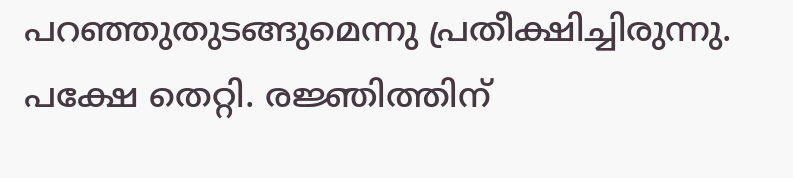പറഞ്ഞുതുടങ്ങുമെന്നു പ്രതീക്ഷിച്ചിരുന്നു. പക്ഷേ തെറ്റി. രജ്ഞിത്തിന്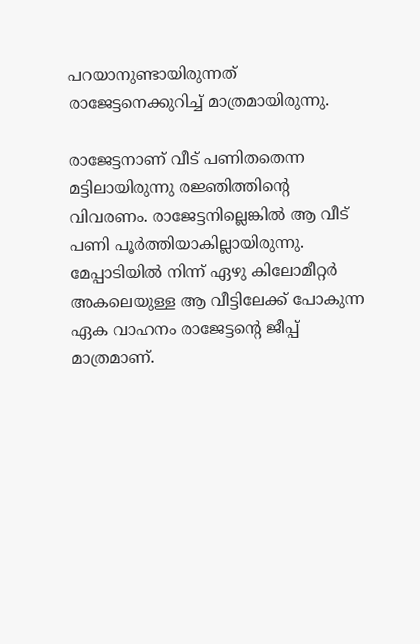പറയാനുണ്ടായിരുന്നത് രാജേട്ടനെക്കുറിച്ച് മാത്രമായിരുന്നു.

രാജേട്ടനാണ് വീട് പണിതതെന്ന മട്ടിലായിരുന്നു രജ്ഞിത്തിന്റെ വിവരണം. രാജേട്ടനില്ലെങ്കില്‍ ആ വീട് പണി പൂര്‍ത്തിയാകില്ലായിരുന്നു. മേപ്പാടിയില്‍ നിന്ന് ഏഴു കിലോമീറ്റര്‍ അകലെയുള്ള ആ വീട്ടിലേക്ക് പോകുന്ന ഏക വാഹനം രാജേട്ടന്റെ ജീപ്പ് മാത്രമാണ്.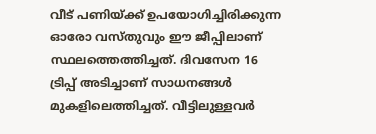വീട് പണിയ്ക്ക് ഉപയോഗിച്ചിരിക്കുന്ന ഓരോ വസ്തുവും ഈ ജീപ്പിലാണ് സ്ഥലത്തെത്തിച്ചത്. ദിവസേന 16 ട്രിപ്പ് അടിച്ചാണ് സാധനങ്ങള്‍ മുകളിലെത്തിച്ചത്. വീട്ടിലുള്ളവര്‍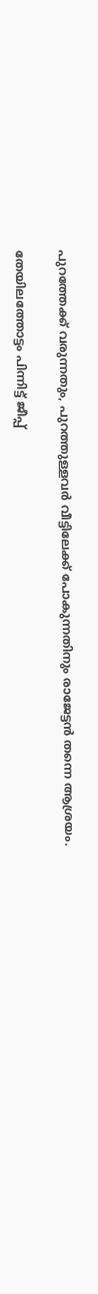പുറത്തേക്ക് വരുന്നതും, പുറത്തുള്ളവര്‍ വീട്ടിലേക്ക് പോകുന്നതിനും രാജേട്ടന്‍ തന്നെ ആശ്രയം.

തേയിലത്തോട്ടം പിന്നിട്ട് ജീപ്പ്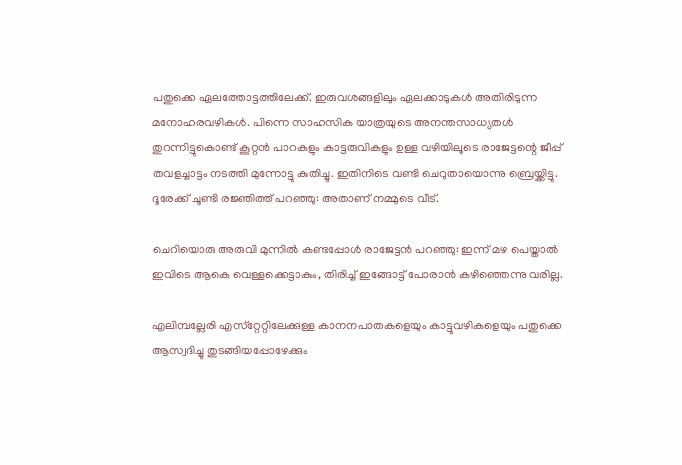പതുക്കെ ഏലത്തോട്ടത്തിലേക്ക്. ഇരുവശങ്ങളിലും ഏലക്കാടുകള്‍ അതിരിടുന്ന മനോഹരവഴികള്‍. പിന്നെ സാഹസിക യാത്രയുടെ അനന്തസാധ്യതള്‍ തുറന്നിട്ടുകൊണ്ട് കൂറ്റന്‍ പാറകളും കാട്ടരുവികളും ഉള്ള വഴിയിലൂടെ രാജേട്ടന്റെ ജീപ്പ് തവളച്ചാട്ടം നടത്തി മുന്നോട്ടു കുതിച്ചു. ഇതിനിടെ വണ്ടി ചെറുതായൊന്നു ബ്രെയ്ക്കിട്ടു. ദൂരേക്ക് ചൂണ്ടി രജ്ഞിത്ത് പറഞ്ഞു: അതാണ് നമ്മുടെ വീട്.

ചെറിയൊരു അരുവി മുന്നില്‍ കണ്ടപ്പോള്‍ രാജേട്ടന്‍ പറഞ്ഞു: ഇന്ന് മഴ പെയ്താല്‍ ഇവിടെ ആകെ വെള്ളക്കെട്ടാകും, തിരിച്ച് ഇങ്ങോട്ട് പോരാന്‍ കഴിഞ്ഞെന്നു വരില്ല.

എലിമ്പല്ലേരി എസ്‌റ്റേറ്റിലേക്കുള്ള കാനനപാതകളെയും കാട്ടുവഴികളെയും പതുക്കെ ആസ്വദിച്ചു തുടങ്ങിയപ്പോഴേക്കും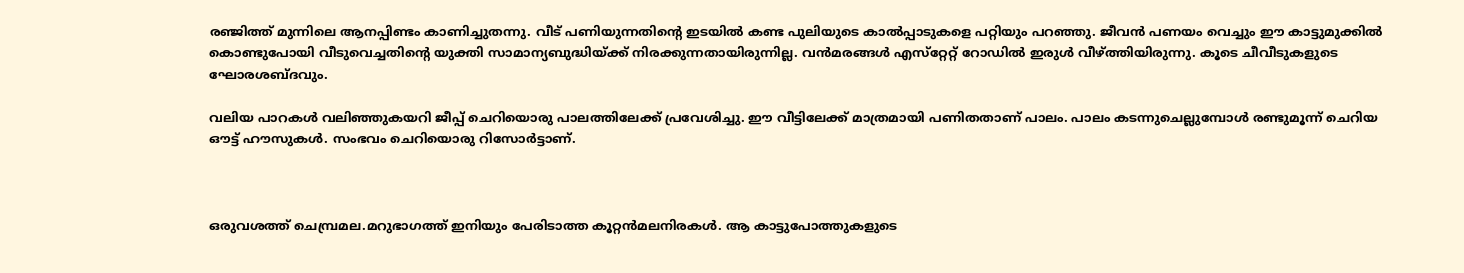രഞ്ജിത്ത് മുന്നിലെ ആനപ്പിണ്ടം കാണിച്ചുതന്നു. വീട് പണിയുന്നതിന്റെ ഇടയില്‍ കണ്ട പുലിയുടെ കാല്‍പ്പാടുകളെ പറ്റിയും പറഞ്ഞു. ജീവന്‍ പണയം വെച്ചും ഈ കാട്ടുമുക്കില്‍ കൊണ്ടുപോയി വീടുവെച്ചതിന്റെ യുക്തി സാമാന്യബുദ്ധിയ്ക്ക് നിരക്കുന്നതായിരുന്നില്ല. വന്‍മരങ്ങള്‍ എസ്‌റ്റേറ്റ് റോഡില്‍ ഇരുള്‍ വീഴ്ത്തിയിരുന്നു. കൂടെ ചീവീടുകളുടെ ഘോരശബ്ദവും.

വലിയ പാറകള്‍ വലിഞ്ഞുകയറി ജീപ്പ് ചെറിയൊരു പാലത്തിലേക്ക് പ്രവേശിച്ചു. ഈ വീട്ടിലേക്ക് മാത്രമായി പണിതതാണ് പാലം. പാലം കടന്നുചെല്ലുമ്പോള്‍ രണ്ടുമൂന്ന് ചെറിയ ഔട്ട് ഹൗസുകള്‍. സംഭവം ചെറിയൊരു റിസോര്‍ട്ടാണ്.



ഒരുവശത്ത് ചെമ്പ്രമല.മറുഭാഗത്ത് ഇനിയും പേരിടാത്ത കൂറ്റന്‍മലനിരകള്‍. ആ കാട്ടുപോത്തുകളുടെ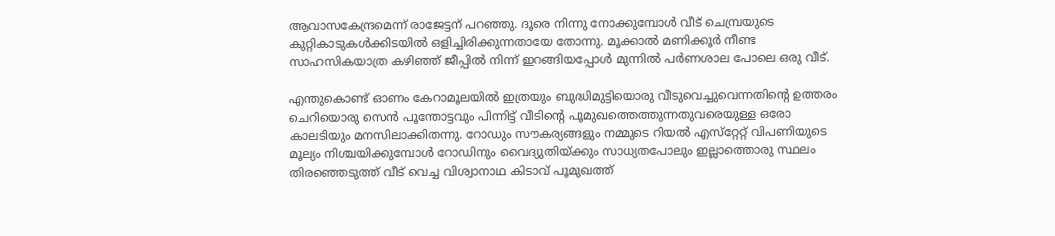ആവാസകേന്ദ്രമെന്ന് രാജേട്ടന് പറഞ്ഞു. ദൂരെ നിന്നു നോക്കുമ്പോള്‍ വീട് ചെമ്പ്രയുടെ കുറ്റികാടുകള്‍ക്കിടയില്‍ ഒളിച്ചിരിക്കുന്നതായേ തോന്നു. മൂക്കാല്‍ മണിക്കൂര്‍ നീണ്ട സാഹസികയാത്ര കഴിഞ്ഞ് ജീപ്പില്‍ നിന്ന് ഇറങ്ങിയപ്പോള്‍ മുന്നില്‍ പര്‍ണശാല പോലെ ഒരു വീട്.

എന്തുകൊണ്ട് ഓണം കേറാമൂലയില്‍ ഇത്രയും ബുദ്ധിമുട്ടിയൊരു വീടുവെച്ചുവെന്നതിന്റെ ഉത്തരം ചെറിയൊരു സെന്‍ പൂന്തോട്ടവും പിന്നിട്ട് വീടിന്റെ പൂമുഖത്തെത്തുന്നതുവരെയുള്ള ഒരോ കാലടിയും മനസിലാക്കിതന്നു. റോഡും സൗകര്യങ്ങളും നമ്മുടെ റിയല്‍ എസ്‌റ്റേറ്റ് വിപണിയുടെ മൂല്യം നിശ്ചയിക്കുമ്പോള്‍ റോഡിനും വൈദ്യുതിയ്ക്കും സാധ്യതപോലും ഇല്ലാത്തൊരു സ്ഥലം തിരഞ്ഞെടുത്ത് വീട് വെച്ച വിശ്വാനാഥ കിടാവ് പൂമുഖത്ത്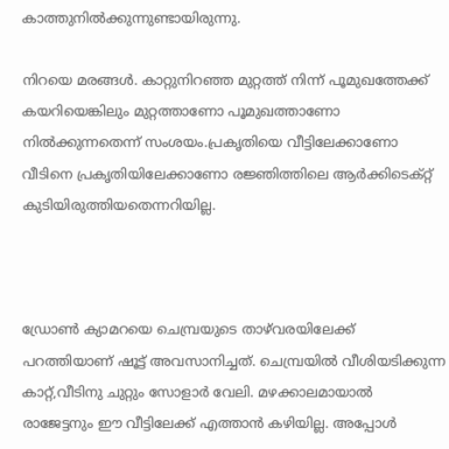കാത്തുനില്‍ക്കുന്നുണ്ടായിരുന്നു.

നിറയെ മരങ്ങള്‍. കാറ്റുനിറഞ്ഞ മുറ്റത്ത് നിന്ന് പൂമുഖത്തേക്ക് കയറിയെങ്കിലും മുറ്റത്താണോ പൂമുഖത്താണോ നില്‍ക്കുന്നതെന്ന് സംശയം.പ്രകൃതിയെ വീട്ടിലേക്കാണോ വീടിനെ പ്രകൃതിയിലേക്കാണോ രജ്ഞിത്തിലെ ആര്‍ക്കിടെക്റ്റ് കുടിയിരുത്തിയതെന്നറിയില്ല.



ഡ്രോണ്‍ ക്യാമറയെ ചെമ്പ്രയുടെ താഴ്‌വരയിലേക്ക് പറത്തിയാണ് ഷൂട്ട് അവസാനിച്ചത്. ചെമ്പ്രയില്‍ വീശിയടിക്കുന്ന കാറ്റ്,വീടിനു ചുറ്റും സോളാര്‍ വേലി. മഴക്കാലമായാല്‍ രാജേട്ടനും ഈ വീട്ടിലേക്ക് എത്താന്‍ കഴിയില്ല. അപ്പോള്‍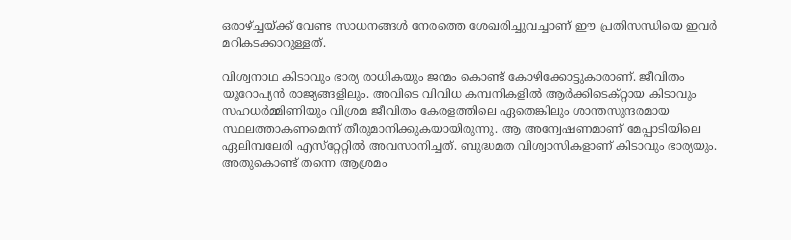ഒരാഴ്ച്ചയ്ക്ക് വേണ്ട സാധനങ്ങള്‍ നേരത്തെ ശേഖരിച്ചുവച്ചാണ് ഈ പ്രതിസന്ധിയെ ഇവര്‍ മറികടക്കാറുള്ളത്.

വിശ്വനാഥ കിടാവും ഭാര്യ രാധികയും ജന്മം കൊണ്ട് കോഴിക്കോട്ടുകാരാണ്. ജീവിതം യൂറോപ്യന്‍ രാജ്യങ്ങളിലും. അവിടെ വിവിധ കമ്പനികളില്‍ ആര്‍ക്കിടെക്റ്റായ കിടാവും സഹധര്‍മ്മിണിയും വിശ്രമ ജീവിതം കേരളത്തിലെ ഏതെങ്കിലും ശാന്തസുന്ദരമായ സ്ഥലത്താകണമെന്ന് തീരുമാനിക്കുകയായിരുന്നു. ആ അന്വേഷണമാണ് മേപ്പാടിയിലെ ഏലിമ്പലേരി എസ്‌റ്റേറ്റില്‍ അവസാനിച്ചത്. ബുദ്ധമത വിശ്വാസികളാണ് കിടാവും ഭാര്യയും. അതുകൊണ്ട് തന്നെ ആശ്രമം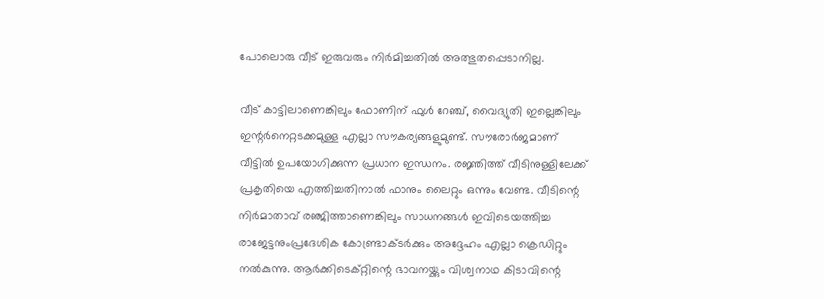പോലൊരു വീട് ഇരുവരും നിര്‍മിച്ചതില്‍ അത്ഭുതപ്പെടാനില്ല.

വീട് കാട്ടിലാണെങ്കിലും ഫോണിന് ഫുള്‍ റേഞ്ച്, വൈദ്യുതി ഇല്ലെങ്കിലും ഇന്റര്‍നെറ്റടക്കമുള്ള എല്ലാ സൗകര്യങ്ങളുമുണ്ട്. സൗരോര്‍ജമാണ് വീട്ടില്‍ ഉപയോഗിക്കുന്ന പ്രധാന ഇന്ധനം. രജ്ഞിത്ത് വീടിനുള്ളിലേക്ക് പ്രകൃതിയെ എത്തിച്ചതിനാല്‍ ഫാനും ലൈറ്റും ഒന്നും വേണ്ട. വീടിന്റെ നിര്‍മാതാവ് രഞ്ജിത്താണെങ്കിലും സാധനങ്ങള്‍ ഇവിടെയത്തിച്ച രാജേട്ടനുംപ്രദേശിക കോണ്ട്രാക്ടര്‍ക്കും അദ്ദേഹം എല്ലാ ക്രെഡിറ്റും നല്‍കുന്നു. ആര്‍ക്കിടെക്റ്റിന്റെ ഭാവനയ്ക്കും വിശ്വനാഥ കിടാവിന്റെ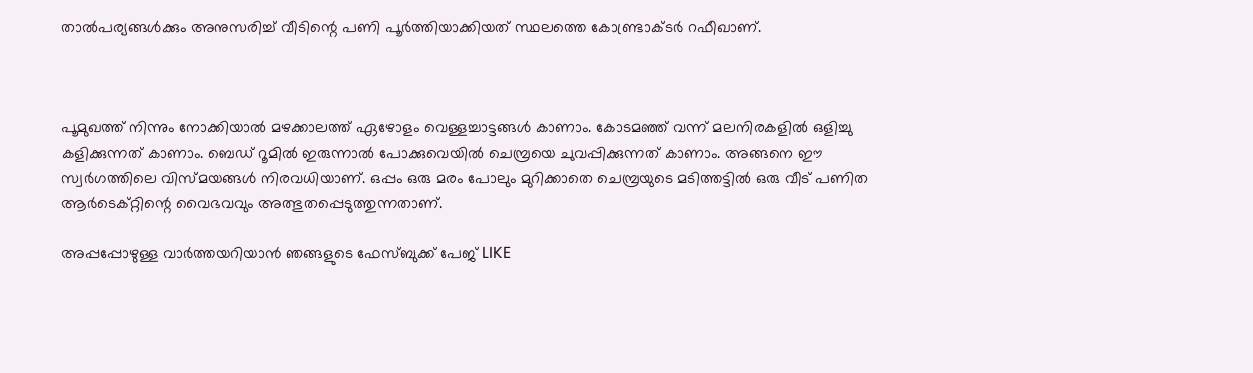താല്‍പര്യങ്ങള്‍ക്കും അനുസരിച്ച് വീടിന്റെ പണി പൂര്‍ത്തിയാക്കിയത് സ്ഥലത്തെ കോണ്ട്രാക്ടര്‍ റഫീഖാണ്.



പൂമുഖത്ത് നിന്നും നോക്കിയാല്‍ മഴക്കാലത്ത് ഏഴോളം വെള്ളച്ചാട്ടങ്ങള്‍ കാണാം. കോടമഞ്ഞ് വന്ന് മലനിരകളില്‍ ഒളിച്ചു കളിക്കുന്നത് കാണാം. ബെഡ് റൂമില്‍ ഇരുന്നാല്‍ പോക്കുവെയില്‍ ചെമ്പ്രയെ ചുവപ്പിക്കുന്നത് കാണാം. അങ്ങനെ ഈ സ്വര്‍ഗത്തിലെ വിസ്മയങ്ങള്‍ നിരവധിയാണ്. ഒപ്പം ഒരു മരം പോലും മുറിക്കാതെ ചെമ്പ്രയുടെ മടിത്തട്ടില്‍ ഒരു വീട് പണിത ആര്‍ടെക്റ്റിന്റെ വൈഭവവും അത്ഭുതപ്പെടുത്തുന്നതാണ്.

അപ്പപ്പോഴുള്ള വാര്‍ത്തയറിയാന്‍ ഞങ്ങളുടെ ഫേസ്‌ബുക്ക്‌ പേജ് LIKE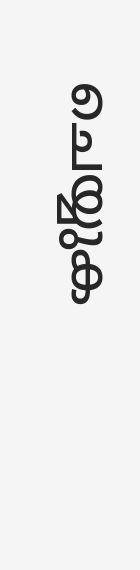ചെയ്യുക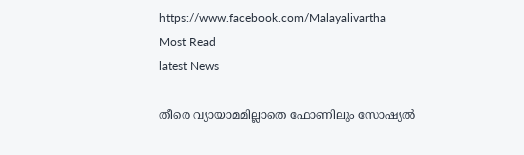https://www.facebook.com/Malayalivartha
Most Read
latest News

തീരെ വ്യായാമമില്ലാതെ ഫോണിലും സോഷ്യൽ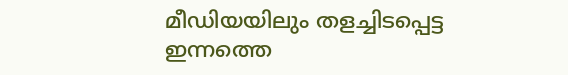മീഡിയയിലും തളച്ചിടപ്പെട്ട ഇന്നത്തെ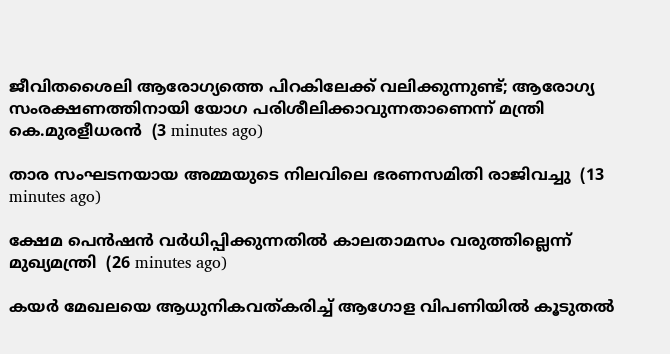ജീവിതശൈലി ആരോഗ്യത്തെ പിറകിലേക്ക് വലിക്കുന്നുണ്ട്; ആരോഗ്യ സംരക്ഷണത്തിനായി യോഗ പരിശീലിക്കാവുന്നതാണെന്ന് മന്ത്രി കെ.മുരളീധരൻ  (3 minutes ago)

താര സംഘടനയായ അമ്മയുടെ നിലവിലെ ഭരണസമിതി രാജിവച്ചു  (13 minutes ago)

ക്ഷേമ പെന്‍ഷന്‍ വര്‍ധിപ്പിക്കുന്നതില്‍ കാലതാമസം വരുത്തില്ലെന്ന് മുഖ്യമന്ത്രി  (26 minutes ago)

കയർ മേഖലയെ ആധുനികവത്കരിച്ച് ആഗോള വിപണിയിൽ കൂടുതൽ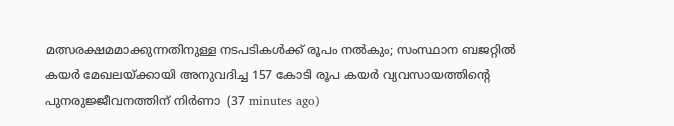മത്സരക്ഷമമാക്കുന്നതിനുള്ള നടപടികൾക്ക് രൂപം നൽകും; സംസ്ഥാന ബജറ്റിൽ കയർ മേഖലയ്ക്കായി അനുവദിച്ച 157 കോടി രൂപ കയർ വ്യവസായത്തിന്റെ പുനരുജ്ജീവനത്തിന് നിർണാ  (37 minutes ago)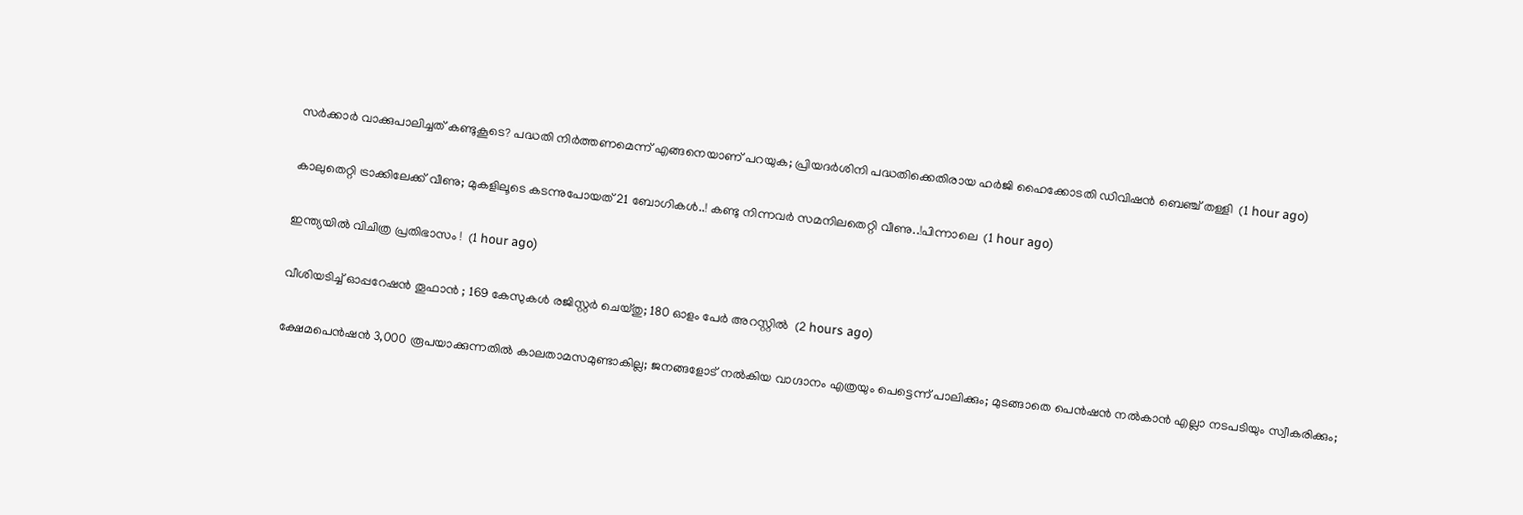സര്‍ക്കാര്‍ വാക്കുപാലിച്ചത് കണ്ടുകൂടെ? പദ്ധതി നിര്‍ത്തണമെന്ന് എങ്ങനെയാണ് പറയുക; പ്രിയദര്‍ശിനി പദ്ധതിക്കെതിരായ ഹർജി ഹൈക്കോടതി ഡിവിഷന്‍ ബെഞ്ച് തള്ളി  (1 hour ago)

കാലുതെറ്റി ട്രാക്കിലേക്ക് വീണു; മുകളിലൂടെ കടന്നുപോയത് 21 ബോഗികള്‍..! കണ്ടു നിന്നവർ സമനിലതെറ്റി വീണു..!പിന്നാലെ  (1 hour ago)

ഇന്ത്യയിൽ വിചിത്ര പ്രതിഭാസം !  (1 hour ago)

വീശിയടിച്ച് ഓപ്പറേഷൻ തൂഫാൻ ; 169 കേസുകൾ രജിസ്റ്റർ ചെയ്തു; 180 ഓളം പേർ അറസ്റ്റിൽ  (2 hours ago)

ക്ഷേമപെൻഷൻ 3,000 രൂപയാക്കുന്നതിൽ കാലതാമസമുണ്ടാകില്ല; ജനങ്ങളോട് നൽകിയ വാഗ്ദാനം എത്രയും പെട്ടെന്ന് പാലിക്കും; മുടങ്ങാതെ പെൻഷൻ നൽകാൻ എല്ലാ നടപടിയും സ്വീകരിക്കും;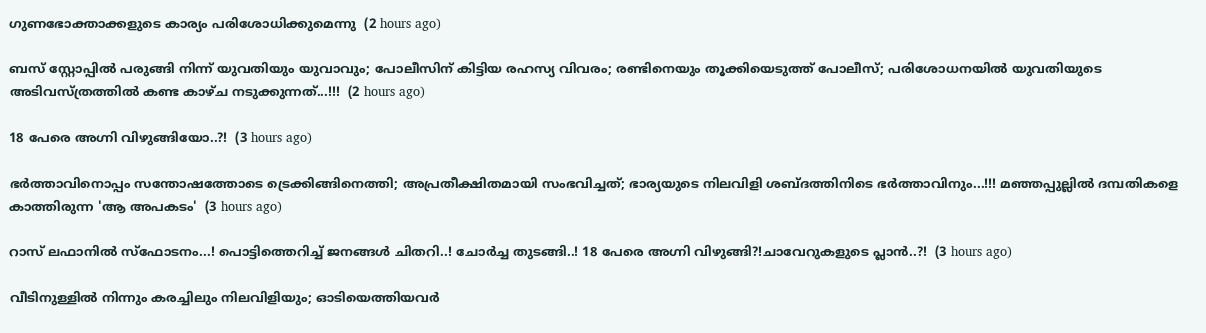ഗുണഭോക്താക്കളുടെ കാര്യം പരിശോധിക്കുമെന്നു  (2 hours ago)

ബസ് സ്റ്റോപ്പിൽ പരുങ്ങി നിന്ന് യുവതിയും യുവാവും; പോലീസിന് കിട്ടിയ രഹസ്യ വിവരം; രണ്ടിനെയും തൂക്കിയെടുത്ത് പോലീസ്; പരിശോധനയിൽ യുവതിയുടെ അടിവസ്‌ത്രത്തിൽ കണ്ട കാഴ്ച നടുക്കുന്നത്...!!!  (2 hours ago)

18 പേരെ അഗ്നി വിഴുങ്ങിയോ..?!  (3 hours ago)

ഭർത്താവിനൊപ്പം സന്തോഷത്തോടെ ട്രെക്കിങ്ങിനെത്തി; അപ്രതീക്ഷിതമായി സംഭവിച്ചത്; ഭാര്യയുടെ നിലവിളി ശബ്ദത്തിനിടെ ഭർത്താവിനും...!!! മഞ്ഞപ്പുല്ലിൽ ദമ്പതികളെ കാത്തിരുന്ന 'ആ അപകടം'  (3 hours ago)

റാസ് ലഫാനിൽ സ്ഫോടനം...! പൊട്ടിത്തെറിച്ച് ജനങ്ങൾ ചിതറി..! ചോർച്ച തുടങ്ങി..! 18 പേരെ അഗ്നി വിഴുങ്ങി?!ചാവേറുകളുടെ പ്ലാൻ..?!  (3 hours ago)

വീടിനുള്ളിൽ നിന്നും കരച്ചിലും നിലവിളിയും; ഓടിയെത്തിയവർ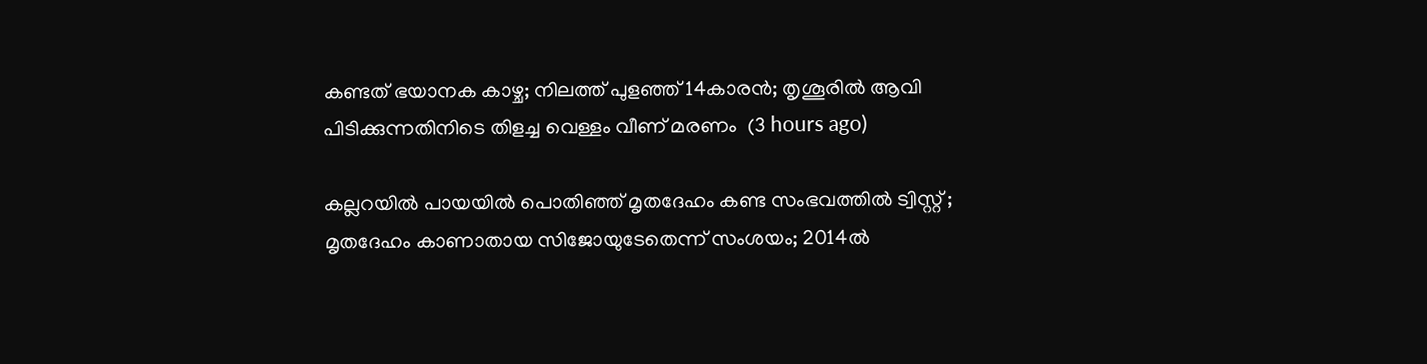കണ്ടത് ഭയാനക കാഴ്ച; നിലത്ത് പുളഞ്ഞ് 14കാരൻ; തൃശൂരിൽ ആവി പിടിക്കുന്നതിനിടെ തിളച്ച വെള്ളം വീണ് മരണം  (3 hours ago)

കല്ലറയിൽ പായയിൽ പൊതിഞ്ഞ് മൃതദേഹം കണ്ട സംഭവത്തിൽ ട്വിസ്റ്റ് ; മൃതദേഹം കാണാതായ സിജോയുടേതെന്ന് സംശയം; 2014ൽ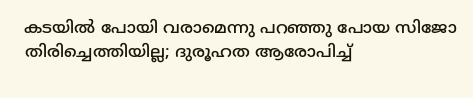കടയിൽ പോയി വരാമെന്നു പറഞ്ഞു പോയ സിജോ തിരിച്ചെത്തിയില്ല; ദുരൂഹത ആരോപിച്ച്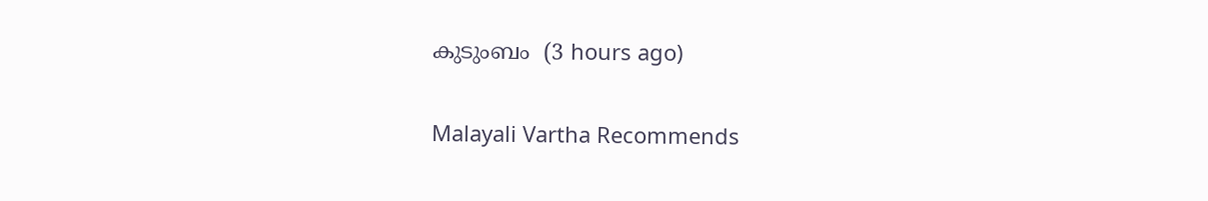കുടുംബം  (3 hours ago)

Malayali Vartha Recommends